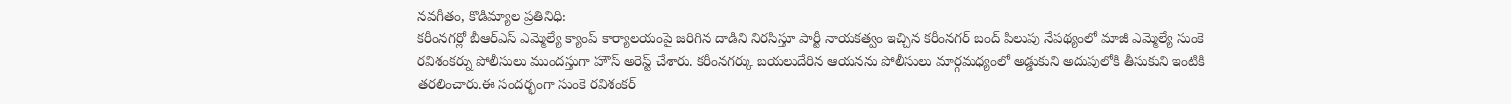నవగీతం, కొడిమ్యాల ప్రతినిధి:
కరీంనగర్లో బీఆర్ఎస్ ఎమ్మెల్యే క్యాంప్ కార్యాలయంపై జరిగిన దాడిని నిరసిస్తూ పార్టీ నాయకత్వం ఇచ్చిన కరీంనగర్ బంద్ పిలుపు నేపథ్యంలో మాజీ ఎమ్మెల్యే సుంకె రవిశంకర్ను పోలీసులు ముందస్తుగా హౌస్ అరెస్ట్ చేశారు. కరీంనగర్కు బయలుదేరిన ఆయనను పోలీసులు మార్గమధ్యంలో అడ్డుకుని అదుపులోకి తీసుకుని ఇంటికి తరలించారు.ఈ సందర్భంగా సుంకె రవిశంకర్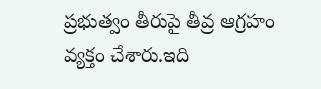ప్రభుత్వం తీరుపై తీవ్ర ఆగ్రహం వ్యక్తం చేశారు.ఇది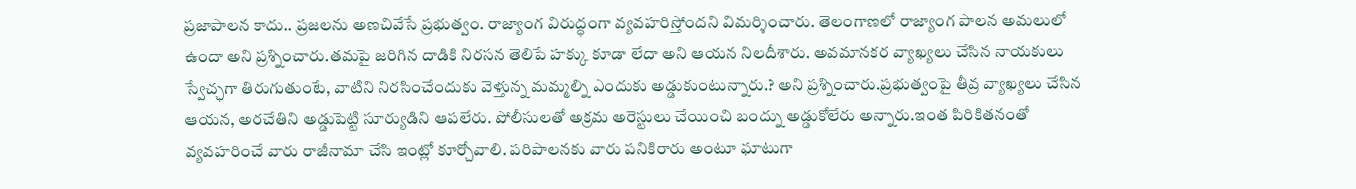ప్రజాపాలన కాదు.. ప్రజలను అణచివేసే ప్రభుత్వం. రాజ్యాంగ విరుద్ధంగా వ్యవహరిస్తోందని విమర్శించారు. తెలంగాణలో రాజ్యాంగ పాలన అమలులో ఉందా అని ప్రశ్నించారు.తమపై జరిగిన దాడికి నిరసన తెలిపే హక్కు కూడా లేదా అని ఆయన నిలదీశారు. అవమానకర వ్యాఖ్యలు చేసిన నాయకులు స్వేచ్ఛగా తిరుగుతుంటే, వాటిని నిరసించేందుకు వెళ్తున్న మమ్మల్ని ఎందుకు అడ్డుకుంటున్నారు.? అని ప్రశ్నించారు.ప్రభుత్వంపై తీవ్ర వ్యాఖ్యలు చేసిన ఆయన, అరచేతిని అడ్డుపెట్టి సూర్యుడిని ఆపలేరు. పోలీసులతో అక్రమ అరెస్టులు చేయించి బంద్ను అడ్డుకోలేరు అన్నారు.ఇంత పిరికితనంతో వ్యవహరించే వారు రాజీనామా చేసి ఇంట్లో కూర్చోవాలి. పరిపాలనకు వారు పనికిరారు అంటూ ఘాటుగా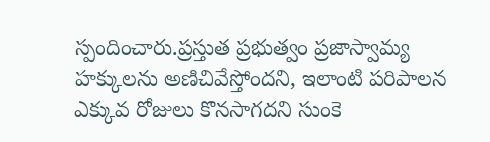స్పందించారు.ప్రస్తుత ప్రభుత్వం ప్రజాస్వామ్య హక్కులను అణిచివేస్తోందని, ఇలాంటి పరిపాలన ఎక్కువ రోజులు కొనసాగదని సుంకె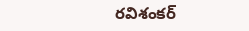రవిశంకర్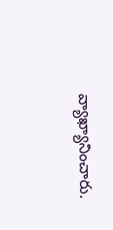వ్యాఖ్యానించారు.